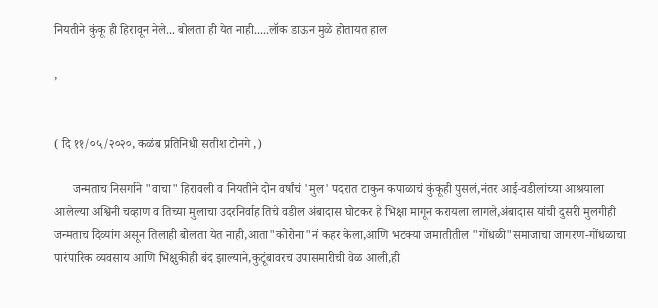नियतीने कुंकू ही हिरावून नेले... बोलता ही येत नाही.....लॉक डाऊन मुळे होतायत हाल

,


( दि ११/०५/२०२०, कळंब प्रतिनिधी सतीश टोनगे ,)

      जन्मताच निसर्गाने "वाचा" हिरावली व नियतीने दोन वर्षांचं 'मुल' पदरात टाकुन कपाळाचं कुंकूही पुसलं,नंतर आई-वडीलांच्या आश्रयाला आलेल्या अश्विनी चव्हाण व तिच्या मुलाचा उदरनिर्वाह तिचे वडील अंबादास घोटकर हे भिक्षा मागून करायला लागले,अंबादास यांची दुसरी मुलगीही जन्मताच दिव्यांग असून तिलाही बोलता येत नाही,आता"कोरोना"नं कहर केला,आणि भटक्या जमातीतील "गोंधळी"समाजाचा जागरण-गोंधळाचा पारंपारिक व्यवसाय आणि भिक्षुकीही बंद झाल्याने,कुटूंबावरच उपासमारीची वेळ आली,ही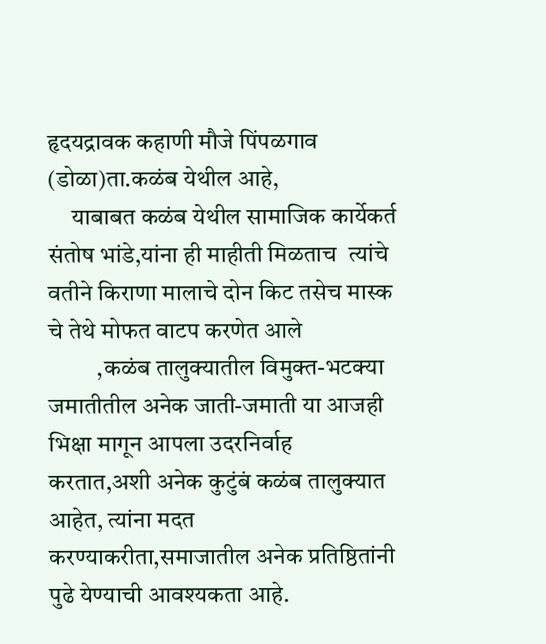हृदयद्रावक कहाणी मौजे पिंपळगाव (डोळा)ता.कळंब येथील आहे,
     याबाबत कळंब येथील सामाजिक कार्येकर्त संतोष भांडे,यांना ही माहीती मिळताच  त्यांचे वतीने किराणा मालाचे दोन किट तसेच मास्क चे तेथे मोफत वाटप करणेत आले
          ,कळंब तालुक्यातील विमुक्त-भटक्या जमातीतील अनेक जाती-जमाती या आजही भिक्षा मागून आपला उदरनिर्वाह करतात,अशी अनेक कुटुंबं कळंब तालुक्यात आहेत, त्यांना मदत करण्याकरीता,समाजातील अनेक प्रतिष्ठितांनी पुढे येण्याची आवश्यकता आहे.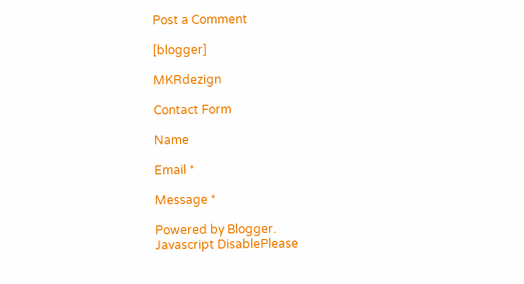Post a Comment

[blogger]

MKRdezign

Contact Form

Name

Email *

Message *

Powered by Blogger.
Javascript DisablePlease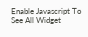Enable Javascript To See All Widget